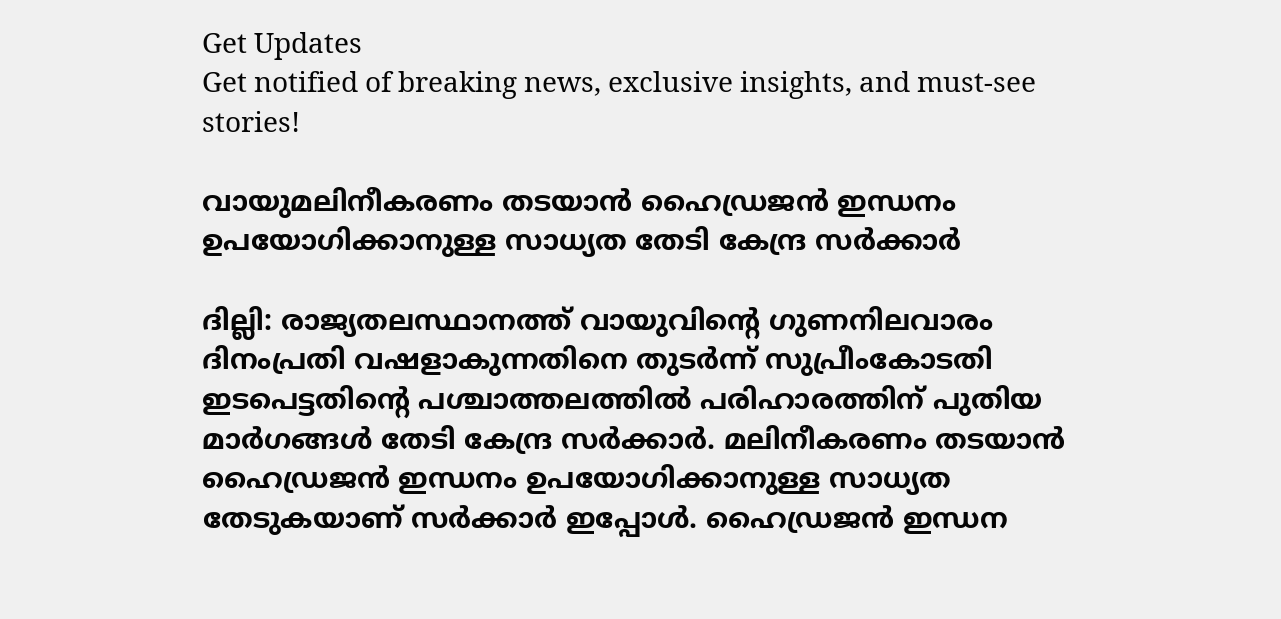Get Updates
Get notified of breaking news, exclusive insights, and must-see stories!

വായുമലിനീകരണം തടയാന്‍ ഹൈഡ്രജന്‍ ഇന്ധനം ഉപയോഗിക്കാനുള്ള സാധ്യത തേടി കേന്ദ്ര സര്‍ക്കാര്‍

ദില്ലി: രാജ്യതലസ്ഥാനത്ത് വായുവിന്റെ ഗുണനിലവാരം ദിനംപ്രതി വഷളാകുന്നതിനെ തുടര്‍ന്ന് സുപ്രീംകോടതി ഇടപെട്ടതിന്റെ പശ്ചാത്തലത്തില്‍ പരിഹാരത്തിന് പുതിയ മാര്‍ഗങ്ങള്‍ തേടി കേന്ദ്ര സര്‍ക്കാര്‍. മലിനീകരണം തടയാന്‍ ഹൈഡ്രജന്‍ ഇന്ധനം ഉപയോഗിക്കാനുള്ള സാധ്യത തേടുകയാണ് സര്‍ക്കാര്‍ ഇപ്പോള്‍. ഹൈഡ്രജന്‍ ഇന്ധന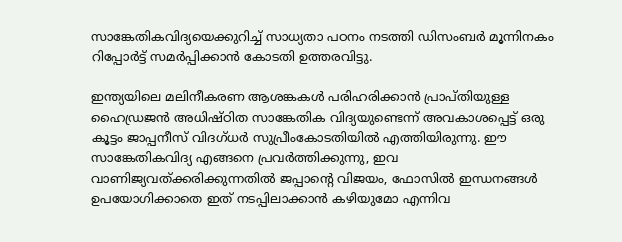സാങ്കേതികവിദ്യയെക്കുറിച്ച് സാധ്യതാ പഠനം നടത്തി ഡിസംബര്‍ മൂന്നിനകം റിപ്പോര്‍ട്ട് സമര്‍പ്പിക്കാന്‍ കോടതി ഉത്തരവിട്ടു.

ഇന്ത്യയിലെ മലിനീകരണ ആശങ്കകള്‍ പരിഹരിക്കാന്‍ പ്രാപ്തിയുള്ള ഹൈഡ്രജന്‍ അധിഷ്ഠിത സാങ്കേതിക വിദ്യയുണ്ടെന്ന് അവകാശപ്പെട്ട് ഒരു കൂട്ടം ജാപ്പനീസ് വിദഗ്ധര്‍ സുപ്രീംകോടതിയില്‍ എത്തിയിരുന്നു. ഈ സാങ്കേതികവിദ്യ എങ്ങനെ പ്രവര്‍ത്തിക്കുന്നു, ഇവ വാണിജ്യവത്ക്കരിക്കുന്നതില്‍ ജപ്പാന്റെ വിജയം, ഫോസില്‍ ഇന്ധനങ്ങള്‍ ഉപയോഗിക്കാതെ ഇത് നടപ്പിലാക്കാന്‍ കഴിയുമോ എന്നിവ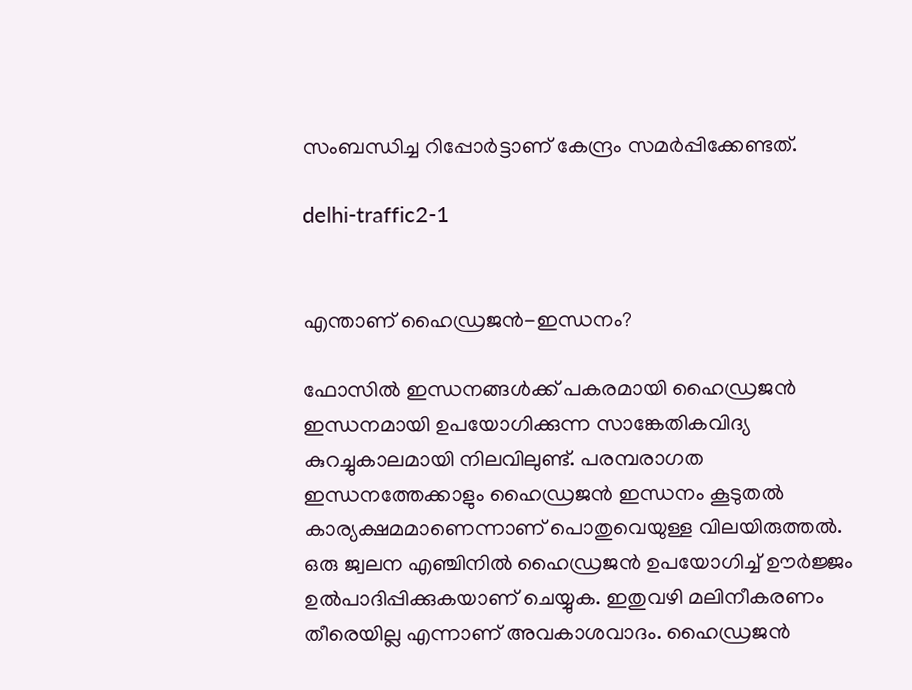സംബന്ധിച്ച റിപ്പോര്‍ട്ടാണ് കേന്ദ്രം സമര്‍പ്പിക്കേണ്ടത്.

delhi-traffic2-1


എന്താണ് ഹൈഡ്രജന്‍-ഇന്ധനം?

ഫോസില്‍ ഇന്ധനങ്ങള്‍ക്ക് പകരമായി ഹൈഡ്രജന്‍ ഇന്ധനമായി ഉപയോഗിക്കുന്ന സാങ്കേതികവിദ്യ കുറച്ചുകാലമായി നിലവിലുണ്ട്. പരമ്പരാഗത ഇന്ധനത്തേക്കാളും ഹൈഡ്രജന്‍ ഇന്ധനം കൂടുതല്‍ കാര്യക്ഷമമാണെന്നാണ് പൊതുവെയുള്ള വിലയിരുത്തല്‍. ഒരു ജ്വലന എഞ്ചിനില്‍ ഹൈഡ്രജന്‍ ഉപയോഗിച്ച് ഊര്‍ജ്ജം ഉല്‍പാദിപ്പിക്കുകയാണ് ചെയ്യുക. ഇതുവഴി മലിനീകരണം തീരെയില്ല എന്നാണ് അവകാശവാദം. ഹൈഡ്രജന്‍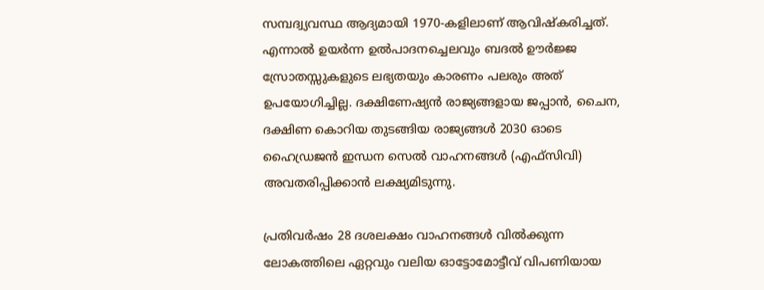സമ്പദ്വ്യവസ്ഥ ആദ്യമായി 1970-കളിലാണ് ആവിഷ്‌കരിച്ചത്. എന്നാല്‍ ഉയര്‍ന്ന ഉല്‍പാദനച്ചെലവും ബദല്‍ ഊര്‍ജ്ജ സ്രോതസ്സുകളുടെ ലഭ്യതയും കാരണം പലരും അത് ഉപയോഗിച്ചില്ല. ദക്ഷിണേഷ്യന്‍ രാജ്യങ്ങളായ ജപ്പാന്‍, ചൈന, ദക്ഷിണ കൊറിയ തുടങ്ങിയ രാജ്യങ്ങള്‍ 2030 ഓടെ ഹൈഡ്രജന്‍ ഇന്ധന സെല്‍ വാഹനങ്ങള്‍ (എഫ്സിവി) അവതരിപ്പിക്കാന്‍ ലക്ഷ്യമിടുന്നു.

പ്രതിവര്‍ഷം 28 ദശലക്ഷം വാഹനങ്ങള്‍ വില്‍ക്കുന്ന ലോകത്തിലെ ഏറ്റവും വലിയ ഓട്ടോമോട്ടീവ് വിപണിയായ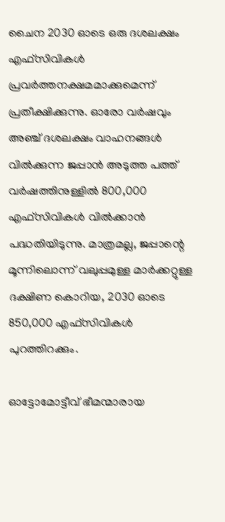ചൈന 2030 ഓടെ ഒരു ദശലക്ഷം എഫ്സിവികള്‍ പ്രവര്‍ത്തനക്ഷമമാക്കുമെന്ന് പ്രതീക്ഷിക്കുന്നു. ഓരോ വര്‍ഷവും അഞ്ച് ദശലക്ഷം വാഹനങ്ങള്‍ വില്‍ക്കുന്ന ജപ്പാന്‍ അടുത്ത പത്ത് വര്‍ഷത്തിനുള്ളില്‍ 800,000 എഫ്സിവികള്‍ വില്‍ക്കാന്‍ പദ്ധതിയിടുന്നു. മാത്രമല്ല, ജപ്പാന്റെ മൂന്നിലൊന്ന് വലുപ്പമുള്ള മാര്‍ക്കറ്റുള്ള ദക്ഷിണ കൊറിയ, 2030 ഓടെ 850,000 എഫ്സിവികള്‍ പുറത്തിറക്കും.

ഓട്ടോമോട്ടീവ് ഭീമന്മാരായ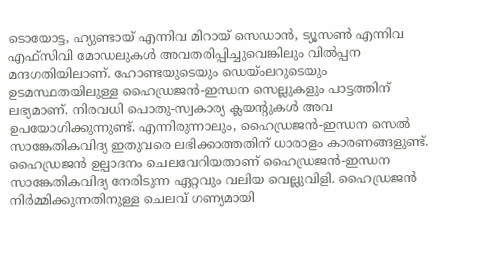ടൊയോട്ട, ഹ്യുണ്ടായ് എന്നിവ മിറായ് സെഡാന്‍, ട്യൂസണ്‍ എന്നിവ എഫ്സിവി മോഡലുകള്‍ അവതരിപ്പിച്ചുവെങ്കിലും വില്‍പ്പന മന്ദഗതിയിലാണ്. ഹോണ്ടയുടെയും ഡെയ്ംലറുടെയും ഉടമസ്ഥതയിലുള്ള ഹൈഡ്രജന്‍-ഇന്ധന സെല്ലുകളും പാട്ടത്തിന് ലഭ്യമാണ്. നിരവധി പൊതു-സ്വകാര്യ ക്ലയന്റുകള്‍ അവ ഉപയോഗിക്കുന്നുണ്ട്. എന്നിരുന്നാലും, ഹൈഡ്രജന്‍-ഇന്ധന സെല്‍ സാങ്കേതികവിദ്യ ഇതുവരെ ലഭിക്കാത്തതിന് ധാരാളം കാരണങ്ങളുണ്ട്. ഹൈഡ്രജന്‍ ഉല്പാദനം ചെലവേറിയതാണ് ഹൈഡ്രജന്‍-ഇന്ധന സാങ്കേതികവിദ്യ നേരിടുന്ന ഏറ്റവും വലിയ വെല്ലുവിളി. ഹൈഡ്രജന്‍ നിര്‍മ്മിക്കുന്നതിനുള്ള ചെലവ് ഗണ്യമായി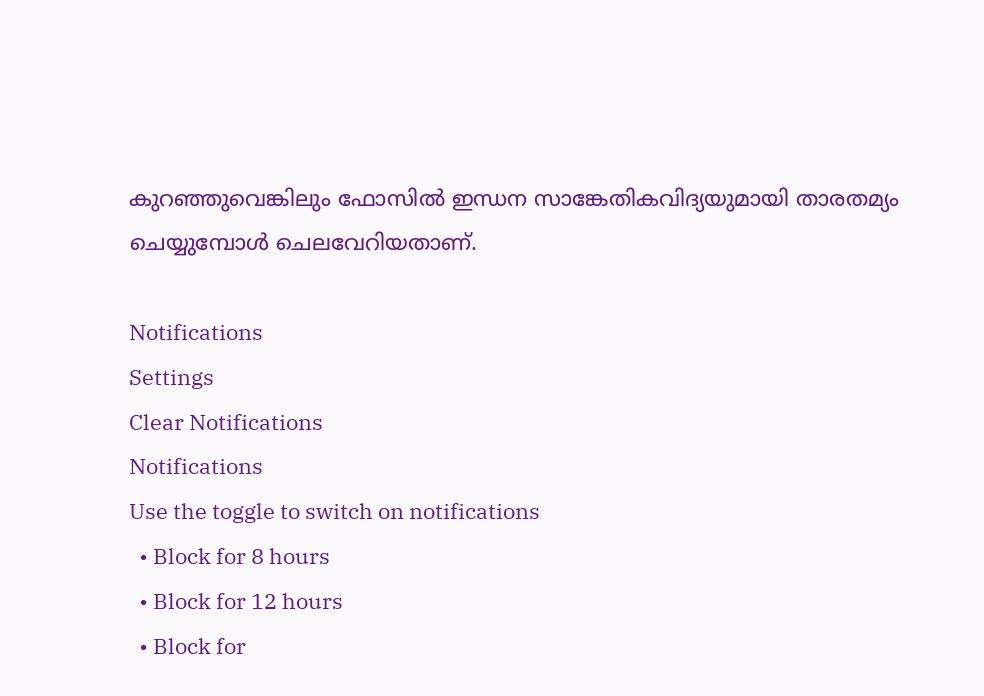കുറഞ്ഞുവെങ്കിലും ഫോസില്‍ ഇന്ധന സാങ്കേതികവിദ്യയുമായി താരതമ്യം ചെയ്യുമ്പോള്‍ ചെലവേറിയതാണ്.

Notifications
Settings
Clear Notifications
Notifications
Use the toggle to switch on notifications
  • Block for 8 hours
  • Block for 12 hours
  • Block for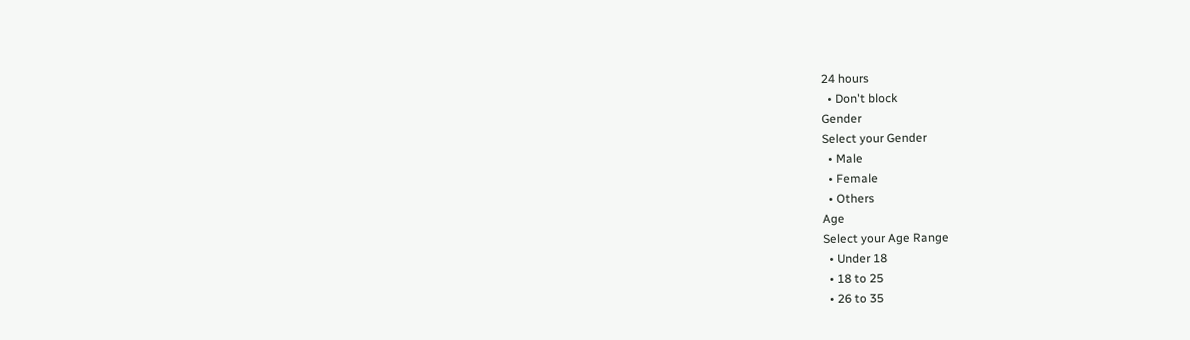24 hours
  • Don't block
Gender
Select your Gender
  • Male
  • Female
  • Others
Age
Select your Age Range
  • Under 18
  • 18 to 25
  • 26 to 35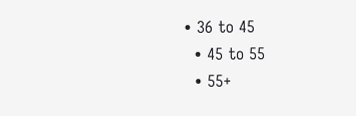• 36 to 45
  • 45 to 55
  • 55+